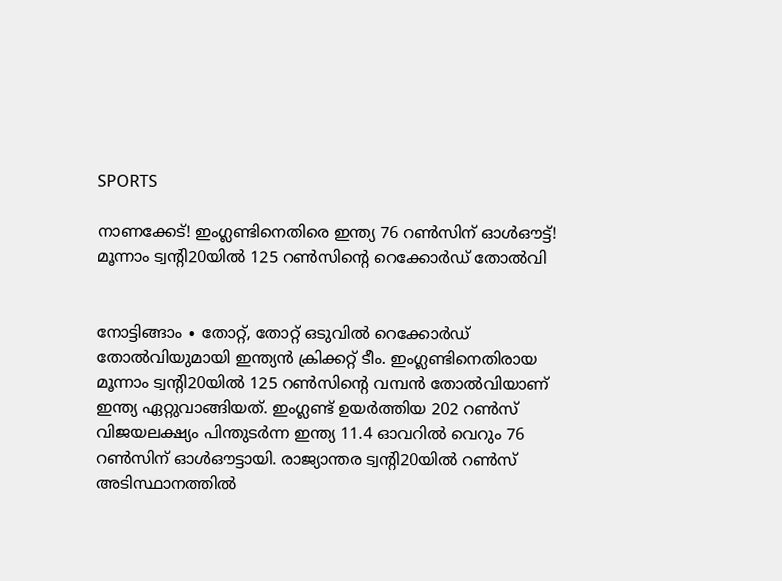SPORTS

നാണക്കേട്! ഇംഗ്ലണ്ടിനെതിരെ ഇന്ത്യ 76 റൺസിന് ഓൾഔട്ട്! മൂന്നാം ട്വന്റി20യിൽ 125 റൺസിന്റെ റെക്കോർഡ് തോൽവി


നോട്ടിങ്ങാം ∙ തോറ്റ്, തോറ്റ് ഒടുവിൽ റെക്കോർഡ് തോൽവിയുമായി ഇന്ത്യൻ ക്രിക്കറ്റ് ടീം. ഇംഗ്ലണ്ടിനെതിരായ മൂന്നാം ട്വന്റി20യിൽ 125 റൺസിന്റെ വമ്പൻ തോൽവിയാണ് ഇന്ത്യ ഏറ്റുവാങ്ങിയത്. ഇംഗ്ലണ്ട് ഉയർത്തിയ 202 റൺസ് വിജയലക്ഷ്യം പിന്തുടർന്ന ഇന്ത്യ 11.4 ഓവറിൽ വെറും 76 റൺസിന് ഓൾഔട്ടായി. രാജ്യാന്തര ട്വന്റി20യിൽ റൺസ് അടിസ്ഥാനത്തിൽ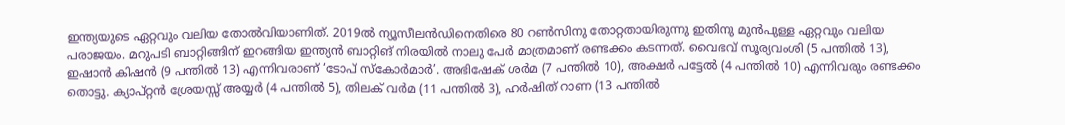ഇന്ത്യയുടെ ഏറ്റവും വലിയ തോൽവിയാണിത്. 2019ൽ ന്യൂസീലൻഡിനെതിരെ 80 റൺസിനു തോറ്റതായിരുന്നു ഇതിനു മുൻപുള്ള ഏറ്റവും വലിയ പരാജയം. മറുപടി ബാറ്റിങ്ങിന് ഇറങ്ങിയ ഇന്ത്യൻ ബാറ്റിങ് നിരയിൽ നാലു പേർ മാത്രമാണ് രണ്ടക്കം കടന്നത്. വൈഭവ് സൂര്യവംശി (5 പന്തിൽ 13), ഇഷാൻ കിഷൻ (9 പന്തിൽ 13) എന്നിവരാണ് ‘ടോപ് സ്കോർമാർ’. അഭിഷേക് ശർമ (7 പന്തിൽ 10), അക്ഷർ പട്ടേൽ (4 പന്തിൽ 10) എന്നിവരും രണ്ടക്കം തൊട്ടു. ക്യാപ്റ്റൻ ശ്രേയസ്സ് അയ്യർ (4 പന്തിൽ 5), തിലക് വർമ (11 പന്തിൽ 3), ഹർഷിത് റാണ (13 പന്തിൽ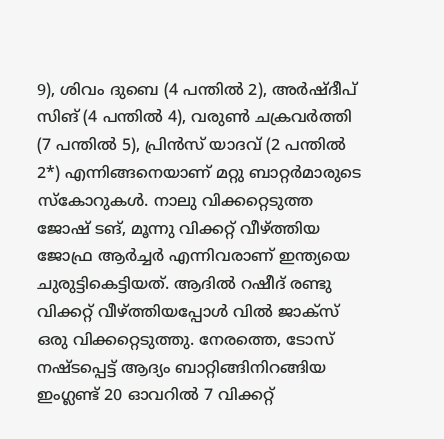9), ശിവം ദുബെ (4 പന്തിൽ 2), അർഷ്ദീപ് സിങ് (4 പന്തിൽ 4), വരുൺ ചക്രവർത്തി (7 പന്തിൽ 5), പ്രിൻസ് യാദവ് (2 പന്തിൽ 2*) എന്നിങ്ങനെയാണ് മറ്റു ബാറ്റർമാരുടെ സ്കോറുകൾ. നാലു വിക്കറ്റെടുത്ത ജോഷ് ടങ്, മൂന്നു വിക്കറ്റ് വീഴ്ത്തിയ ജോഫ്ര ആർച്ചർ എന്നിവരാണ് ഇന്ത്യയെ ചുരുട്ടികെട്ടിയത്. ആദിൽ റഷീദ് രണ്ടു വിക്കറ്റ് വീഴ്ത്തിയപ്പോൾ വിൽ ജാക്സ് ഒരു വിക്കറ്റെടുത്തു. നേരത്തെ, ടോസ് നഷ്ടപ്പെട്ട് ആദ്യം ബാറ്റിങ്ങിനിറങ്ങിയ ഇംഗ്ലണ്ട് 20 ഓവറിൽ 7 വിക്കറ്റ്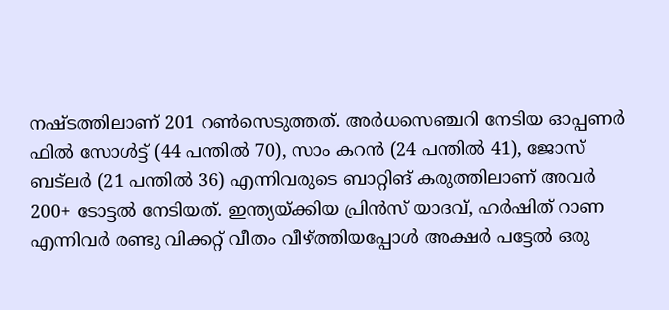നഷ്ടത്തിലാണ് 201 റൺസെടുത്തത്. അർധസെഞ്ചറി നേടിയ ഓപ്പണർ ഫിൽ സോൾട്ട് (44 പന്തിൽ 70), സാം കറൻ (24 പന്തിൽ 41), ജോസ് ബട്‌ലർ (21 പന്തിൽ 36) എന്നിവരുടെ ബാറ്റിങ് കരുത്തിലാണ് അവർ 200+ ടോട്ടൽ നേടിയത്. ഇന്ത്യയ്ക്കിയ പ്രിൻസ് യാദവ്, ഹർഷിത് റാണ എന്നിവർ രണ്ടു വിക്കറ്റ് വീതം വീഴ്ത്തിയപ്പോൾ അക്ഷർ പട്ടേൽ ഒരു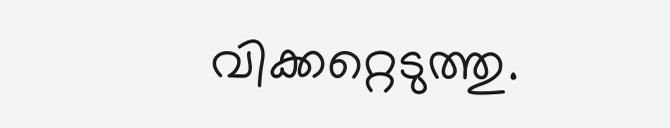വിക്കറ്റെടുത്തു.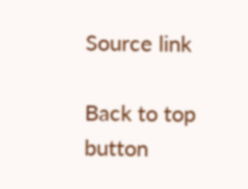Source link

Back to top button